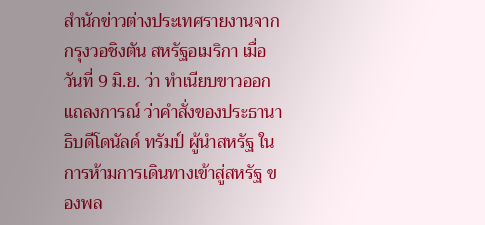สำนักข่าวต่างประเทศรายงานจากกรุงวอชิงตัน สหรัฐอเมริกา เมื่อวันที่ 9 มิ.ย. ว่า ทำเนียบขาวออกแถลงการณ์ ว่าคำสั่งของประธานาธิบดีโดนัลด์ ทรัมป์ ผู้นำสหรัฐ ในการห้ามการเดินทางเข้าสู่สหรัฐ ของพล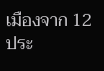เมืองจาก 12 ประ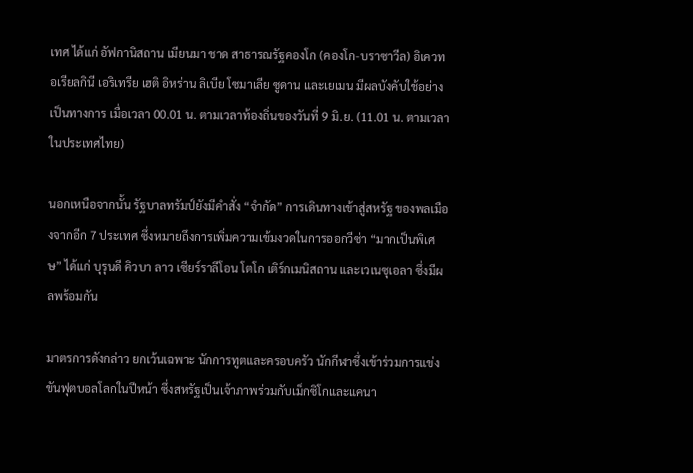เทศ ได้แก่ อัฟกานิสถาน เมียนมา ชาด สาธารณรัฐคองโก (คองโก-บราซาวีล) อิเควทอเรียลกินี เอริเทรีย เฮติ อิหร่าน ลิเบีย โซมาเลีย ซูดาน และเยเมน มีผลบังคับใช้อย่างเป็นทางการ เมื่อเวลา 00.01 น. ตามเวลาท้องถิ่นของวันที่ 9 มิ.ย. (11.01 น. ตามเวลาในประเทศไทย)

นอกเหนือจากนั้น รัฐบาลทรัมป์ยังมีคำสั่ง “จำกัด” การเดินทางเข้าสู่สหรัฐ ของพลเมืองจากอีก 7 ประเทศ ซึ่งหมายถึงการเพิ่มความเข้มงวดในการออกวีซ่า “มากเป็นพิเศษ” ได้แก่ บุรุนดี คิวบา ลาว เซียร์ราลีโอน โตโก เติร์กเมนิสถาน และเวเนซุเอลา ซึ่งมีผลพร้อมกัน

มาตรการดังกล่าว ยกเว้นเฉพาะ นักการทูตและครอบครัว นักกีฬาซึ่งเข้าร่วมการแข่งขันฟุตบอลโลกในปีหน้า ซึ่งสหรัฐเป็นเจ้าภาพร่วมกับเม็กซิโกและแคนา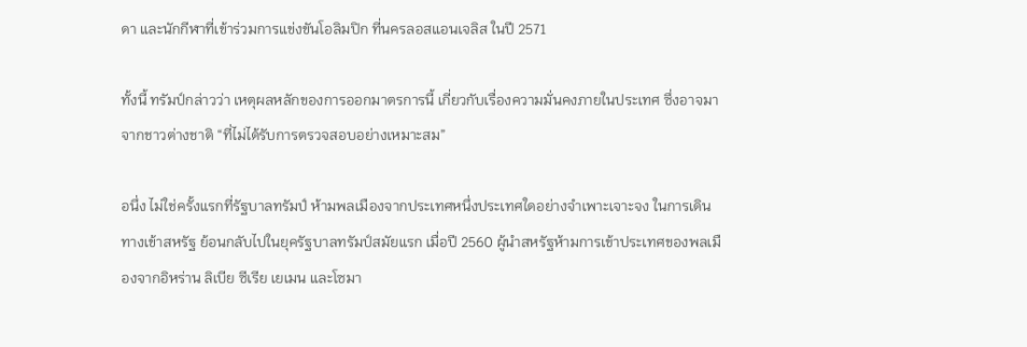ดา และนักกีฬาที่เข้าร่วมการแข่งขันโอลิมปิก ที่นครลอสแอนเจลิส ในปี 2571

ทั้งนี้ ทรัมป์กล่าวว่า เหตุผลหลักของการออกมาตรการนี้ เกี่ยวกับเรื่องความมั่นคงภายในประเทศ ซึ่งอาจมาจากชาวต่างชาติ “ที่ไม่ได้รับการตรวจสอบอย่างเหมาะสม”

อนึ่ง ไม่ใช่ครั้งแรกที่รัฐบาลทรัมป์ ห้ามพลเมืองจากประเทศหนึ่งประเทศใดอย่างจำเพาะเจาะจง ในการเดินทางเข้าสหรัฐ ย้อนกลับไปในยุครัฐบาลทรัมป์สมัยแรก เมื่อปี 2560 ผู้นำสหรัฐห้ามการเข้าประเทศของพลเมืองจากอิหร่าน ลิเบีย ซีเรีย เยเมน และโซมา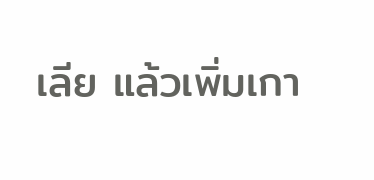เลีย แล้วเพิ่มเกา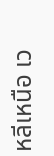หลีเหนือ เว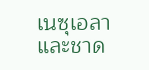เนซุเอลา และชาด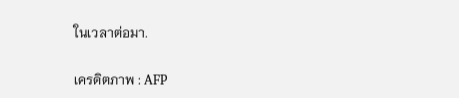ในเวลาต่อมา.

เครดิตภาพ : AFP